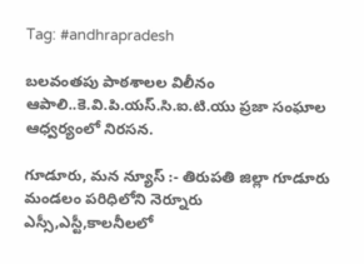Tag: #andhrapradesh

బలవంతపు పాఠశాలల విలీనం ఆపాలి..కె.వి.పి.యస్.సి.ఐ.టి.యు ప్రజా సంఘాల ఆధ్వర్యంలో నిరసన.

గూడూరు, మన న్యూస్ :- తిరుపతి జిల్లా గూడూరు మండలం పరిధిలోని నెర్నూరు ఎస్సీ,ఎస్టీ,కాలనీలలో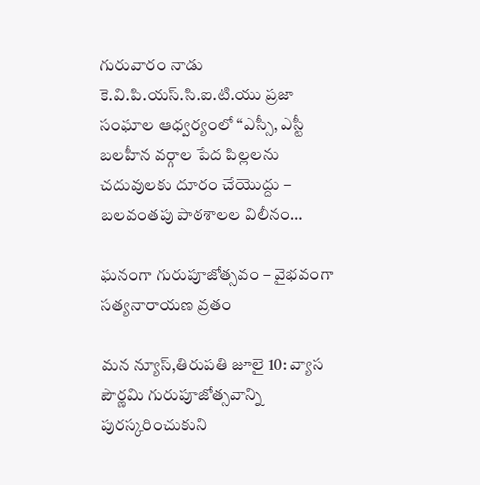గురువారం నాడు కె.వి.పి.యస్.సి.ఐ.టి.యు ప్రజా సంఘాల ఆధ్వర్యంలో “ఎస్సీ, ఎస్టీ బలహీన వర్గాల పేద పిల్లలను చదువులకు దూరం చేయొద్దు – బలవంతపు పాఠశాలల విలీనం…

ఘనంగా గురుపూజోత్సవం – వైభవంగా సత్యనారాయణ వ్రతం

మన న్యూస్,తిరుపతి జూలై 10: వ్యాస పౌర్ణమి గురుపూజోత్సవాన్ని పురస్కరించుకుని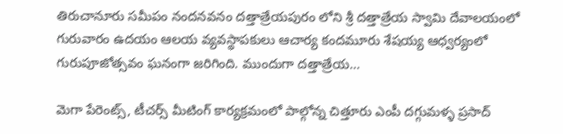తిరుచానూరు సమీపం నందనవనం దత్తాత్రేయపురం లోని శ్రీ దత్తాత్రేయ స్వామి దేవాలయంలో గురువారం ఉదయం ఆలయ వ్యవస్థాపకులు ఆచార్య కందమూరు శేషయ్య ఆధ్వర్యంలో గురుపూజోత్సవం ఘనంగా జరిగింది. ముందుగా దత్తాత్రేయ…

మెగా పేరెంట్స్, టీచర్స్ మీటింగ్ కార్యక్రమంలో పాల్గోన్న చిత్తూరు ఎంపీ‌ దగ్గుమళ్ళ ప్రసాద్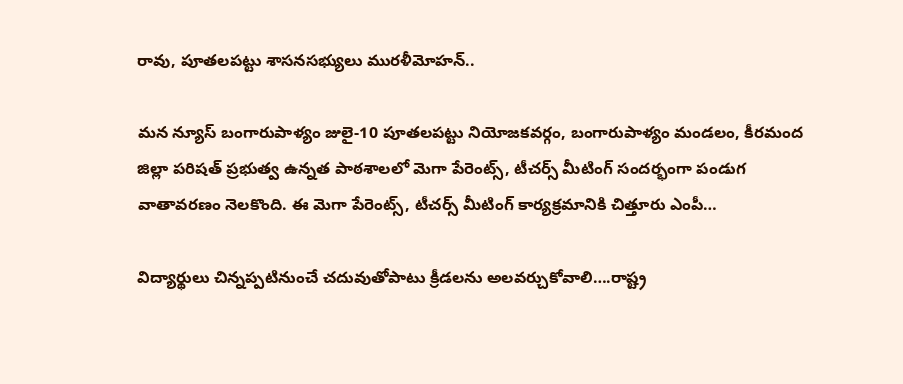రావు, పూతలపట్టు శాసనసభ్యులు మురళీమోహన్..

మన న్యూస్ బంగారుపాళ్యం జులై-10 పూతలపట్టు నియోజకవర్గం, బంగారుపాళ్యం మండలం, కీరమంద జిల్లా పరిషత్ ప్రభుత్వ ఉన్నత పాఠశాలలో మెగా పేరెంట్స్, టీచర్స్ మీటింగ్ సందర్భంగా పండుగ వాతావరణం నెలకొంది. ఈ మెగా పేరెంట్స్, టీచర్స్ మీటింగ్ కార్యక్రమానికి చిత్తూరు ఎంపీ…

విద్యార్థులు చిన్నప్పటినుంచే చదువుతోపాటు క్రీడలను అలవర్చుకోవాలి….రాష్ట్ర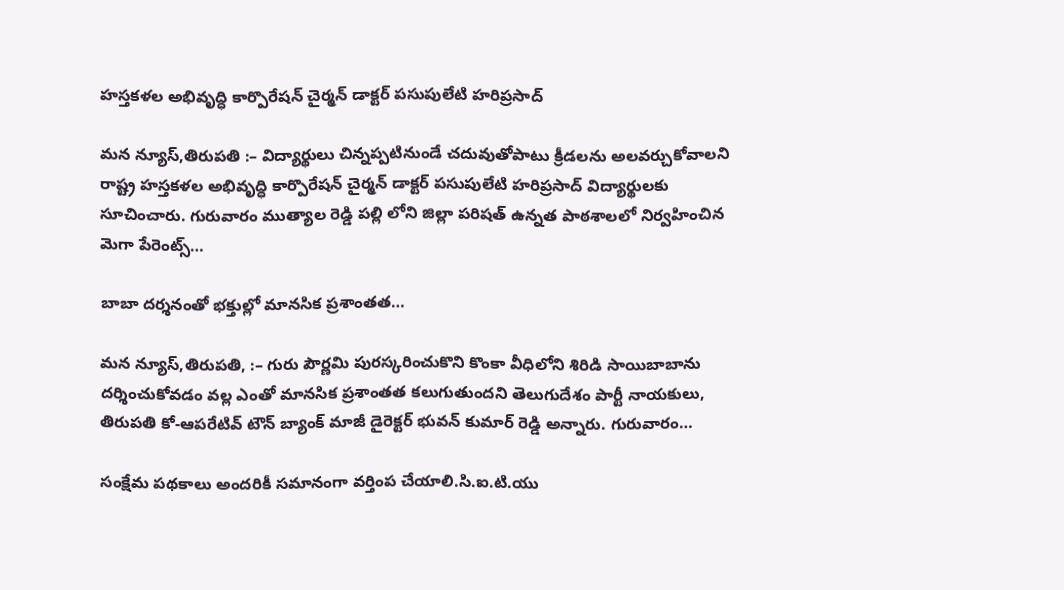హస్తకళల అభివృద్ధి కార్పొరేషన్ చైర్మన్ డాక్టర్ పసుపులేటి హరిప్రసాద్

మన న్యూస్,తిరుపతి :– విద్యార్థులు చిన్నప్పటినుండే చదువుతోపాటు క్రీడలను అలవర్చుకోవాలని రాష్ట్ర హస్తకళల అభివృద్ధి కార్పొరేషన్ చైర్మన్ డాక్టర్ పసుపులేటి హరిప్రసాద్ విద్యార్థులకు సూచించారు. గురువారం ముత్యాల రెడ్డి పల్లి లోని జిల్లా పరిషత్ ఉన్నత పాఠశాలలో నిర్వహించిన మెగా పేరెంట్స్…

బాబా దర్శనంతో భక్తుల్లో మానసిక ప్రశాంతత…

మన న్యూస్,తిరుపతి, :– గురు పౌర్ణమి పురస్కరించుకొని కొంకా వీధిలోని శిరిడి సాయిబాబాను దర్శించుకోవడం వల్ల ఎంతో మానసిక ప్రశాంతత కలుగుతుందని తెలుగుదేశం పార్టీ నాయకులు, తిరుపతి కో-ఆపరేటివ్ టౌన్ బ్యాంక్ మాజీ డైరెక్టర్ భువన్ కుమార్ రెడ్డి అన్నారు. గురువారం…

సంక్షేమ పథకాలు అందరికీ సమానంగా వర్తింప చేయాలి.సి.ఐ.టి.యు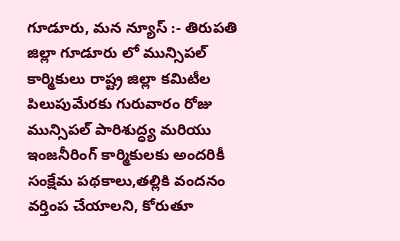గూడూరు, మన న్యూస్ :- తిరుపతి జిల్లా గూడూరు లో మున్సిపల్ కార్మికులు రాష్ట్ర జిల్లా కమిటీల పిలుపుమేరకు గురువారం రోజు మున్సిపల్ పారిశుద్ధ్య మరియు ఇంజనీరింగ్ కార్మికులకు అందరికీ సంక్షేమ పథకాలు,తల్లికి వందనం వర్తింప చేయాలని, కోరుతూ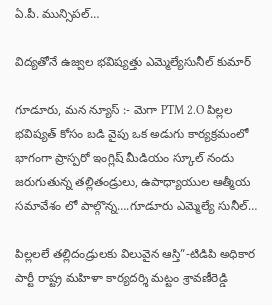ఏ.పీ. మున్సిపల్…

విద్యతోనే ఉజ్వల భవిష్యత్తు ఎమ్మెల్యేసునీల్ కుమార్

గూడూరు, మన న్యూస్ :- మెగా PTM 2.O పిల్లల భవిష్యత్ కోసం బడి వైపు ఒక అడుగు కార్యక్రమంలో భాగంగా ప్రాస్పరో ఇంగ్లిష్ మీడియం స్కూల్ నందు జరుగుతున్న తల్లితండ్రులు, ఉపాధ్యాయుల ఆత్మీయ సమావేశం లో పాల్గొన్న….గూడూరు ఎమ్మెల్యే సునీల్…

పిల్లలలే తల్లిదండ్రులకు విలువైన ఆస్తి”-టిడిపి అధికార పార్టీ రాష్ట్ర మహిళా కార్యదర్శి మట్టం శ్రావణీరెడ్డి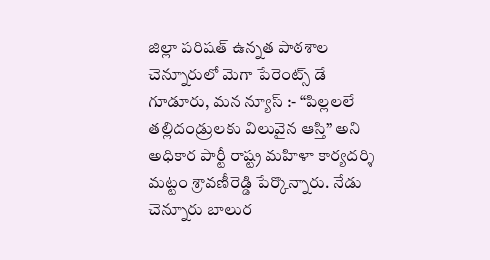జిల్లా పరిషత్ ఉన్నత పాఠశాల చెన్నూరులో మెగా పేరెంట్స్ డే గూడూరు, మన న్యూస్ :- “పిల్లలలే తల్లిదండ్రులకు విలువైన ఆస్తి” అని అధికార పార్టీ రాష్ట్ర మహిళా కార్యదర్శి మట్టం శ్రావణీరెడ్డి పేర్కొన్నారు. నేడు చెన్నూరు బాలుర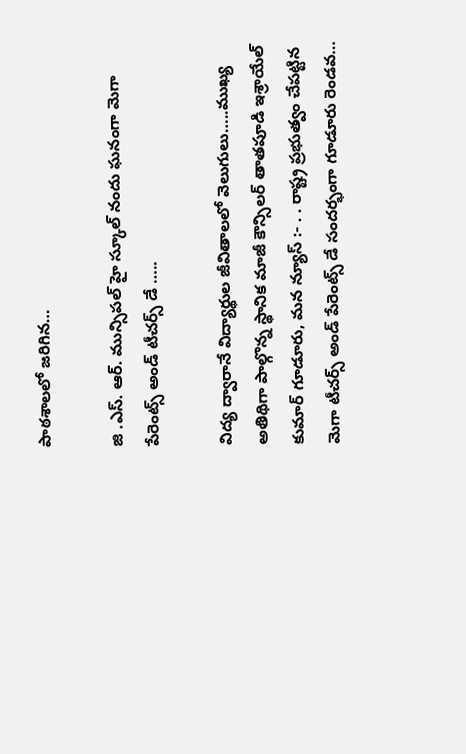పాఠశాలలో జరిగిన…

జి .ఎస్. ఆర్. మున్సిపల్ హై స్కూల్ నందు ఘనంగా మెగా పేరెంట్స్ అండ్ టీచర్స్ డే …..

విద్య ద్వారానే విద్యార్థుల జీవితాలలో వెలుగులు…..ముఖ్య అతిథిగా పాల్గొన్న స్థానిక మాజీ కౌన్సిలర్ తాతపూడి ఇశ్రాయేల్ కుమార్ గూడూరు, మన న్యూస్ :- . . రాష్ట్ర ప్రభుత్వం చేపట్టిన మెగా టీచర్స్ అండ్ పేరెంట్స్ డే సందర్భంగా గూడూరు రెండవ…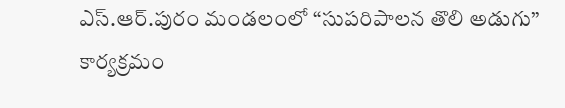ఎస్.ఆర్.పురం మండలంలో “సుపరిపాలన తొలి అడుగు” కార్యక్రమం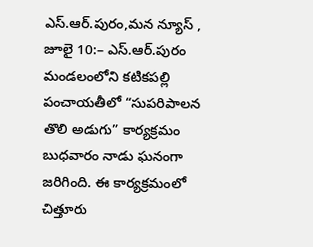ఎస్.ఆర్.పురం,మన న్యూస్ , జూలై 10:– ఎస్.ఆర్.పురం మండలంలోని కటికపల్లి పంచాయతీలో “సుపరిపాలన తొలి అడుగు” కార్యక్రమం బుధవారం నాడు ఘనంగా జరిగింది. ఈ కార్యక్రమంలో చిత్తూరు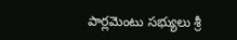పార్లమెంటు సభ్యులు శ్రీ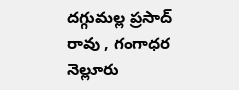దగ్గుమల్ల ప్రసాద్ రావు , గంగాధర నెల్లూరు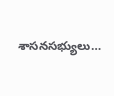శాసనసభ్యులు…